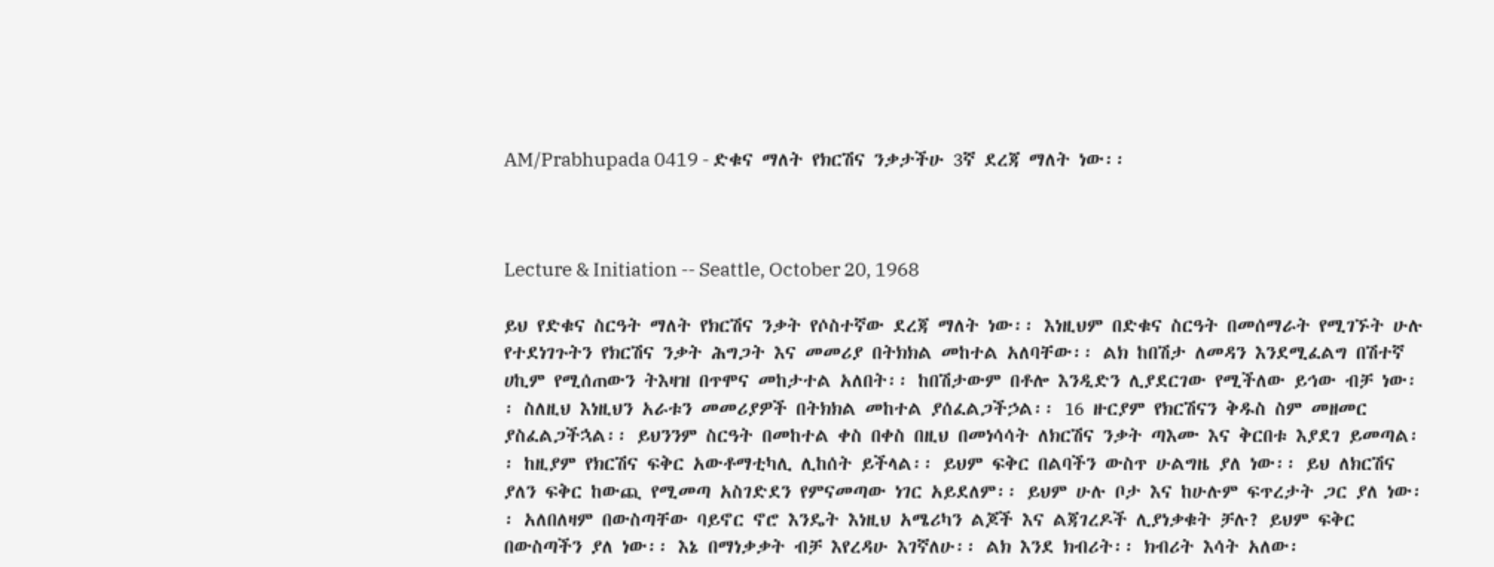AM/Prabhupada 0419 - ድቁና ማለት የክርሽና ንቃታችሁ 3ኛ ደረጃ ማለት ነው፡፡



Lecture & Initiation -- Seattle, October 20, 1968

ይህ የድቁና ስርዓት ማለት የክርሽና ንቃት የሶስተኛው ደረጃ ማለት ነው፡፡ እነዚህም በድቁና ስርዓት በመሰማራት የሚገኙት ሁሉ የተደነገጉትን የክርሽና ንቃት ሕግጋት እና መመሪያ በትክክል መከተል አለባቸው፡፡ ልክ ከበሽታ ለመዳን እንደሚፈልግ በሽተኛ ሀኪም የሚሰጠውን ትእዛዝ በጥሞና መከታተል አለበት፡፡ ከበሽታውም በቶሎ እንዲድን ሊያደርገው የሚችለው ይኅው ብቻ ነው፡፡ ስለዚህ እነዚህን አራቱን መመሪያዎች በትክክል መከተል ያሰፈልጋችኃል፡፡ 16 ዙርያም የክርሽናን ቅዱስ ስም መዘመር ያስፈልጋችኋል፡፡ ይህንንም ስርዓት በመከተል ቀስ በቀስ በዚህ በመነሳሳት ለክርሽና ንቃት ጣእሙ እና ቅርበቱ እያደገ ይመጣል፡፡ ከዚያም የክርሽና ፍቅር አውቶማቲካሊ ሊከሰት ይችላል፡፡ ይህም ፍቅር በልባችን ውስጥ ሁልግዜ ያለ ነው፡፡ ይህ ለክርሽና ያለን ፍቅር ከውጪ የሚመጣ አስገድደን የምናመጣው ነገር አይደለም፡፡ ይህም ሁሉ ቦታ እና ከሁሉም ፍጥረታት ጋር ያለ ነው፡፡ አለበለዛም በውስጣቸው ባይኖር ኖሮ እንዴት እነዚህ አሜሪካን ልጆች እና ልጃገረዶች ሊያነቃቁት ቻሉ? ይህም ፍቅር በውስጣችን ያለ ነው፡፡ እኔ በማነቃቃት ብቻ እየረዳሁ እገኛለሁ፡፡ ልክ እንደ ክብሪት፡፡ ክብሪት እሳት አለው፡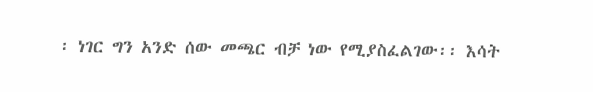፡ ነገር ግን አንድ ሰው መጫር ብቻ ነው የሚያስፈልገው፡፡ እሳት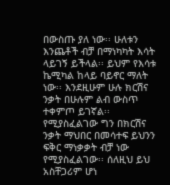በውስጡ ያለ ነው፡፡ ሁለቱን እንጨቶች ብቻ በማነካካት እሳት ላይገኝ ይችላል፡፡ ይህም የእሳቱ ኬሚካል ከላይ ባይኖር ማለት ነው፡፡ እንደዚሁም ሁሉ ክርሽና ንቃት በሁሉም ልብ ውስጥ ተቀምጦ ይገኛል፡፡ የሚያስፈልገው ግን በክርሽና ንቃት ማህበር በመሳተፍ ይህንን ፍቅር ማነቃቃት ብቻ ነው የሚያስፈልገው፡፡ ሰለዚህ ይህ አስቸጋሪም ሆነ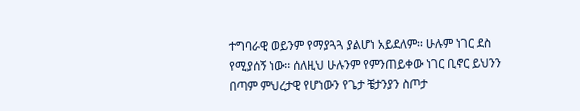ተግባራዊ ወይንም የማያጓጓ ያልሆነ አይደለም፡፡ ሁሉም ነገር ደስ የሚያሰኝ ነው፡፡ ሰለዚህ ሁሉንም የምንጠይቀው ነገር ቢኖር ይህንን በጣም ምህረታዊ የሆነውን የጌታ ቼታንያን ስጦታ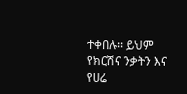ተቀበሉ፡፡ ይህም የክርሽና ንቃትን እና የሀሬ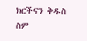ክርችናን ቅዱስ ስም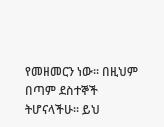የመዘመርን ነው፡፡ በዚህም በጣም ደስተኞች ትሆናላችሁ፡፡ ይህ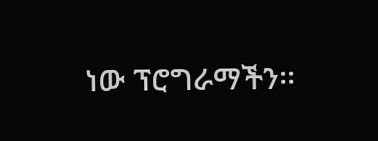ነው ፕሮግራማችን፡፡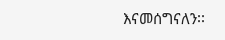እናመሰግናለን፡፡